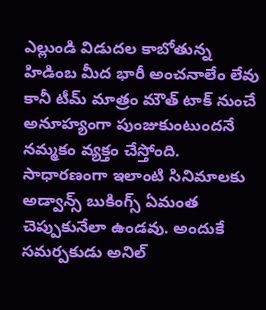ఎల్లుండి విడుదల కాబోతున్న హిడింబ మీద భారీ అంచనాలేం లేవు కానీ టీమ్ మాత్రం మౌత్ టాక్ నుంచే అనూహ్యంగా పుంజుకుంటుందనే నమ్మకం వ్యక్తం చేస్తోంది. సాధారణంగా ఇలాంటి సినిమాలకు అడ్వాన్స్ బుకింగ్స్ ఏమంత చెప్పుకునేలా ఉండవు. అందుకే సమర్పకుడు అనిల్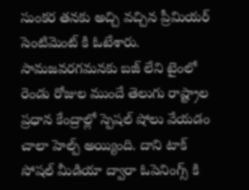సుంకర తనకు అచ్చి వచ్చిన ప్రీమియర్ సెంటిమెంట్ కి ఓటేశారు. సామజవరగమనకు బజ్ లేని టైంలో రెండు రోజుల ముందే తెలుగు రాష్ట్రాల ప్రధాన కేంద్రాల్లో స్పెషల్ షోలు వేయడం చాలా హెల్ప్ అయ్యింది. దాని టాక్ సోషల్ మీడియా ద్వారా ఓపెనింగ్స్ కి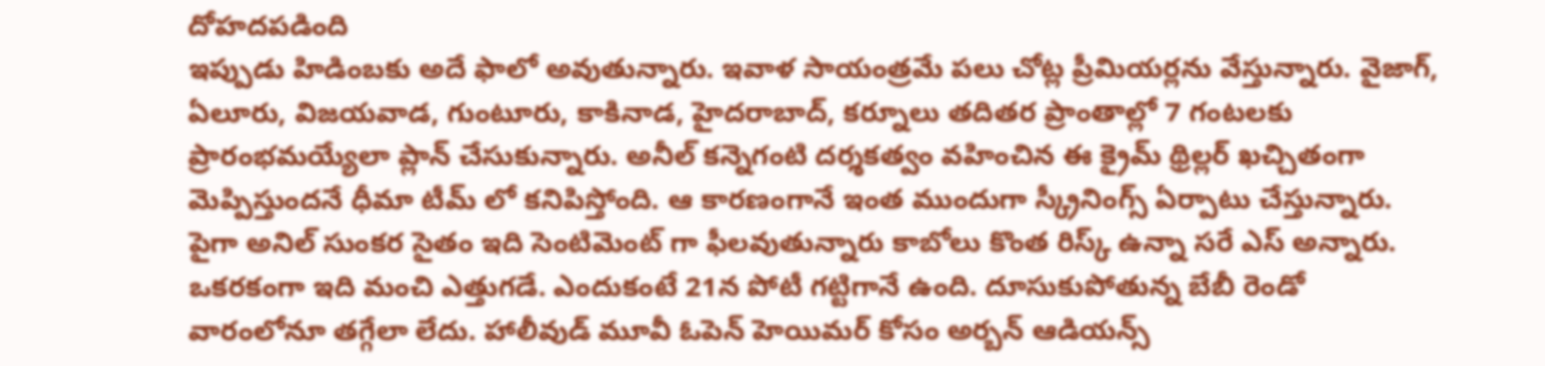దోహదపడింది
ఇప్పుడు హిడింబకు అదే ఫాలో అవుతున్నారు. ఇవాళ సాయంత్రమే పలు చోట్ల ప్రీమియర్లను వేస్తున్నారు. వైజాగ్, ఏలూరు, విజయవాడ, గుంటూరు, కాకినాడ, హైదరాబాద్, కర్నూలు తదితర ప్రాంతాల్లో 7 గంటలకు ప్రారంభమయ్యేలా ప్లాన్ చేసుకున్నారు. అనీల్ కన్నెగంటి దర్శకత్వం వహించిన ఈ క్రైమ్ థ్రిల్లర్ ఖచ్చితంగా మెప్పిస్తుందనే ధీమా టీమ్ లో కనిపిస్తోంది. ఆ కారణంగానే ఇంత ముందుగా స్క్రీనింగ్స్ ఏర్పాటు చేస్తున్నారు. పైగా అనిల్ సుంకర సైతం ఇది సెంటిమెంట్ గా ఫీలవుతున్నారు కాబోలు కొంత రిస్క్ ఉన్నా సరే ఎస్ అన్నారు.
ఒకరకంగా ఇది మంచి ఎత్తుగడే. ఎందుకంటే 21న పోటీ గట్టిగానే ఉంది. దూసుకుపోతున్న బేబీ రెండో వారంలోనూ తగ్గేలా లేదు. హాలీవుడ్ మూవీ ఓపెన్ హెయిమర్ కోసం అర్బన్ ఆడియన్స్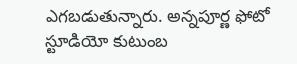ఎగబడుతున్నారు. అన్నపూర్ణ ఫోటో స్టూడియో కుటుంబ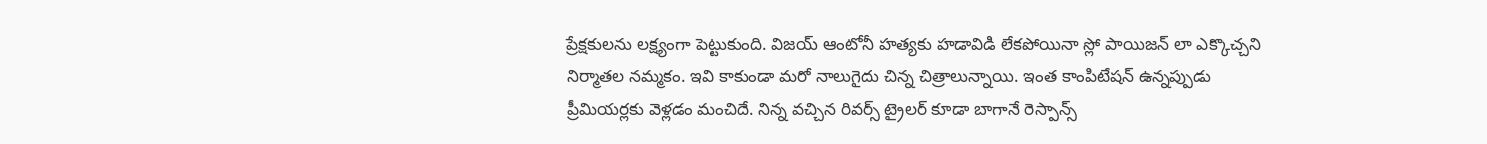ప్రేక్షకులను లక్ష్యంగా పెట్టుకుంది. విజయ్ ఆంటోనీ హత్యకు హడావిడి లేకపోయినా స్లో పాయిజన్ లా ఎక్కొచ్చని నిర్మాతల నమ్మకం. ఇవి కాకుండా మరో నాలుగైదు చిన్న చిత్రాలున్నాయి. ఇంత కాంపిటేషన్ ఉన్నప్పుడు ప్రీమియర్లకు వెళ్లడం మంచిదే. నిన్న వచ్చిన రివర్స్ ట్రైలర్ కూడా బాగానే రెస్పాన్స్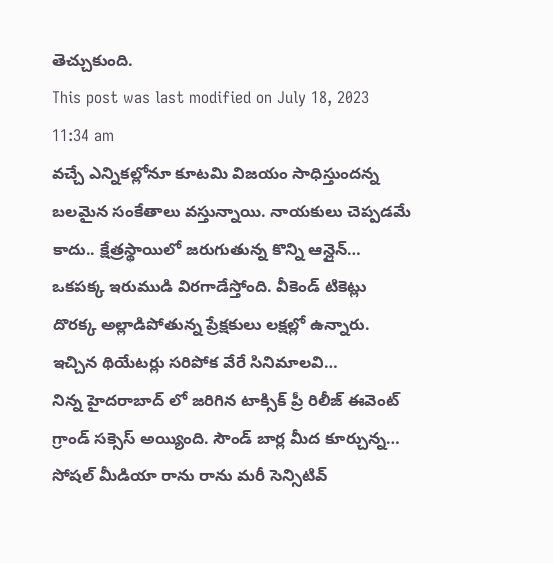తెచ్చుకుంది.
This post was last modified on July 18, 2023 11:34 am
వచ్చే ఎన్నికల్లోనూ కూటమి విజయం సాధిస్తుందన్న బలమైన సంకేతాలు వస్తున్నాయి. నాయకులు చెప్పడమే కాదు.. క్షేత్రస్థాయిలో జరుగుతున్న కొన్ని ఆన్లైన్…
ఒకపక్క ఇరుముడి విరగాడేస్తోంది. వీకెండ్ టికెట్లు దొరక్క అల్లాడిపోతున్న ప్రేక్షకులు లక్షల్లో ఉన్నారు. ఇచ్చిన థియేటర్లు సరిపోక వేరే సినిమాలవి…
నిన్న హైదరాబాద్ లో జరిగిన టాక్సిక్ ప్రీ రిలీజ్ ఈవెంట్ గ్రాండ్ సక్సెస్ అయ్యింది. సౌండ్ బార్ల మీద కూర్చున్న…
సోషల్ మీడియా రాను రాను మరీ సెన్సిటివ్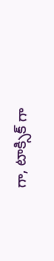గా, టాక్సిక్ గా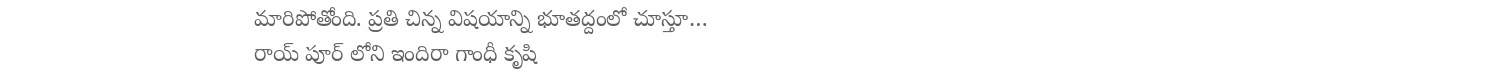మారిపోతోంది. ప్రతి చిన్న విషయాన్ని భూతద్దంలో చూస్తూ…
రాయ్ పూర్ లోని ఇందిరా గాంధీ కృషి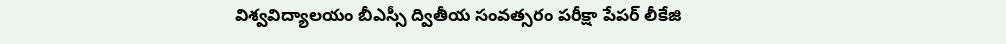విశ్వవిద్యాలయం బీఎస్సీ ద్వితీయ సంవత్సరం పరీక్షా పేపర్ లీకేజి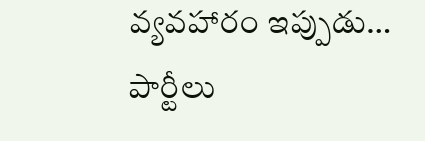వ్యవహారం ఇప్పుడు…
పార్టీలు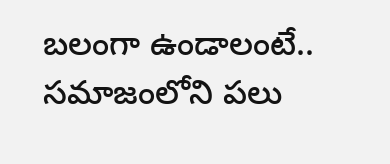బలంగా ఉండాలంటే.. సమాజంలోని పలు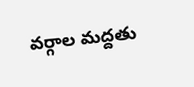వర్గాల మద్దతు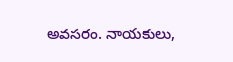అవసరం. నాయకులు,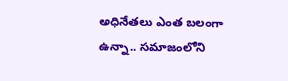అధినేతలు ఎంత బలంగా ఉన్నా.. సమాజంలోని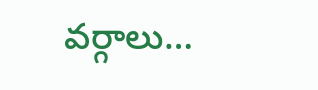వర్గాలు…